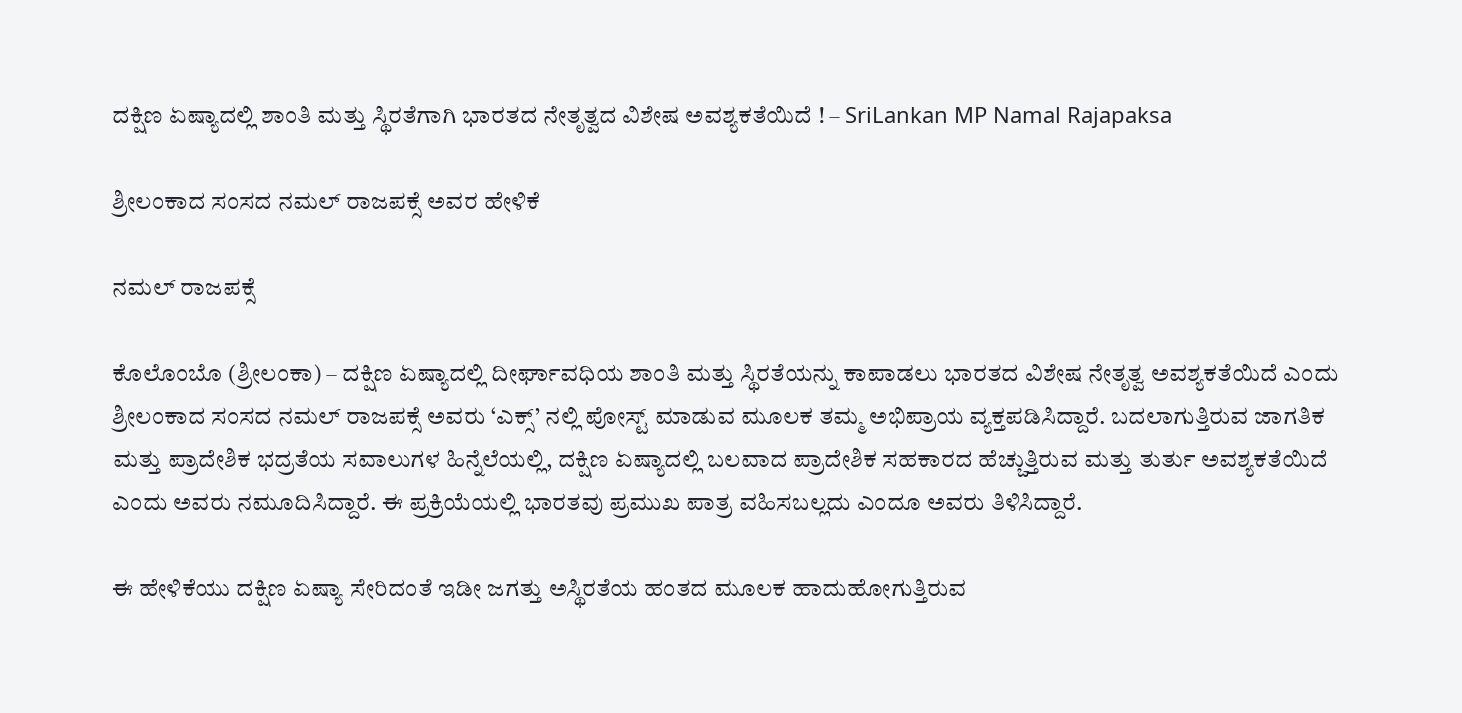ದಕ್ಷಿಣ ಏಷ್ಯಾದಲ್ಲಿ ಶಾಂತಿ ಮತ್ತು ಸ್ಥಿರತೆಗಾಗಿ ಭಾರತದ ನೇತೃತ್ವದ ವಿಶೇಷ ಅವಶ್ಯಕತೆಯಿದೆ ! – SriLankan MP Namal Rajapaksa

ಶ್ರೀಲಂಕಾದ ಸಂಸದ ನಮಲ್ ರಾಜಪಕ್ಸೆ ಅವರ ಹೇಳಿಕೆ

ನಮಲ್ ರಾಜಪಕ್ಸೆ

ಕೊಲೊಂಬೊ (ಶ್ರೀಲಂಕಾ) – ದಕ್ಷಿಣ ಏಷ್ಯಾದಲ್ಲಿ ದೀರ್ಘಾವಧಿಯ ಶಾಂತಿ ಮತ್ತು ಸ್ಥಿರತೆಯನ್ನು ಕಾಪಾಡಲು ಭಾರತದ ವಿಶೇಷ ನೇತೃತ್ವ ಅವಶ್ಯಕತೆಯಿದೆ ಎಂದು ಶ್ರೀಲಂಕಾದ ಸಂಸದ ನಮಲ್ ರಾಜಪಕ್ಸೆ ಅವರು ‘ಎಕ್ಸ್’ ನಲ್ಲಿ ಪೋಸ್ಟ್ ಮಾಡುವ ಮೂಲಕ ತಮ್ಮ ಅಭಿಪ್ರಾಯ ವ್ಯಕ್ತಪಡಿಸಿದ್ದಾರೆ. ಬದಲಾಗುತ್ತಿರುವ ಜಾಗತಿಕ ಮತ್ತು ಪ್ರಾದೇಶಿಕ ಭದ್ರತೆಯ ಸವಾಲುಗಳ ಹಿನ್ನೆಲೆಯಲ್ಲಿ, ದಕ್ಷಿಣ ಏಷ್ಯಾದಲ್ಲಿ ಬಲವಾದ ಪ್ರಾದೇಶಿಕ ಸಹಕಾರದ ಹೆಚ್ಚುತ್ತಿರುವ ಮತ್ತು ತುರ್ತು ಅವಶ್ಯಕತೆಯಿದೆ ಎಂದು ಅವರು ನಮೂದಿಸಿದ್ದಾರೆ. ಈ ಪ್ರಕ್ರಿಯೆಯಲ್ಲಿ ಭಾರತವು ಪ್ರಮುಖ ಪಾತ್ರ ವಹಿಸಬಲ್ಲದು ಎಂದೂ ಅವರು ತಿಳಿಸಿದ್ದಾರೆ.

ಈ ಹೇಳಿಕೆಯು ದಕ್ಷಿಣ ಏಷ್ಯಾ ಸೇರಿದಂತೆ ಇಡೀ ಜಗತ್ತು ಅಸ್ಥಿರತೆಯ ಹಂತದ ಮೂಲಕ ಹಾದುಹೋಗುತ್ತಿರುವ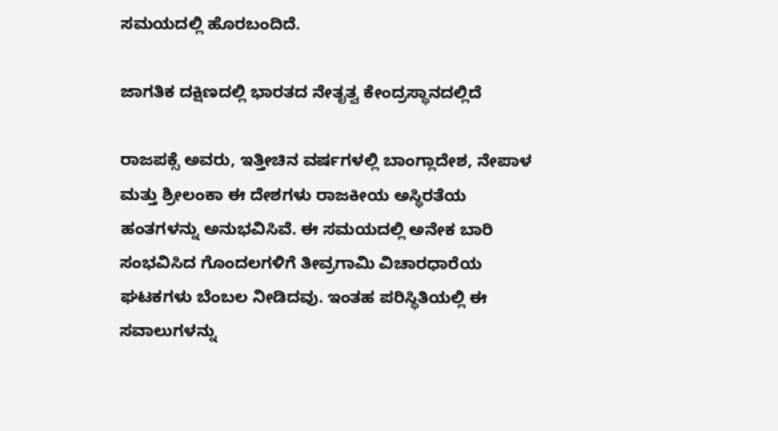ಸಮಯದಲ್ಲಿ ಹೊರಬಂದಿದೆ.

ಜಾಗತಿಕ ದಕ್ಷಿಣದಲ್ಲಿ ಭಾರತದ ನೇತೃತ್ವ ಕೇಂದ್ರಸ್ಥಾನದಲ್ಲಿದೆ

ರಾಜಪಕ್ಸೆ ಅವರು, ಇತ್ತೀಚಿನ ವರ್ಷಗಳಲ್ಲಿ ಬಾಂಗ್ಲಾದೇಶ, ನೇಪಾಳ ಮತ್ತು ಶ್ರೀಲಂಕಾ ಈ ದೇಶಗಳು ರಾಜಕೀಯ ಅಸ್ಥಿರತೆಯ ಹಂತಗಳನ್ನು ಅನುಭವಿಸಿವೆ. ಈ ಸಮಯದಲ್ಲಿ ಅನೇಕ ಬಾರಿ ಸಂಭವಿಸಿದ ಗೊಂದಲಗಳಿಗೆ ತೀವ್ರಗಾಮಿ ವಿಚಾರಧಾರೆಯ ಘಟಕಗಳು ಬೆಂಬಲ ನೀಡಿದವು. ಇಂತಹ ಪರಿಸ್ಥಿತಿಯಲ್ಲಿ ಈ ಸವಾಲುಗಳನ್ನು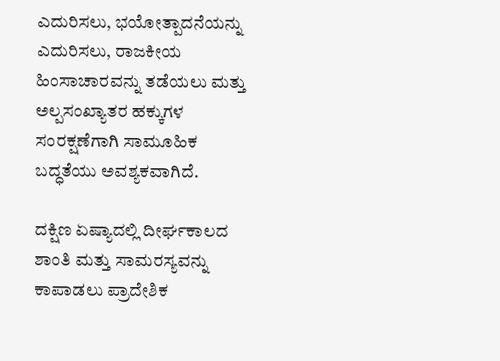ಎದುರಿಸಲು, ಭಯೋತ್ಪಾದನೆಯನ್ನು ಎದುರಿಸಲು, ರಾಜಕೀಯ ಹಿಂಸಾಚಾರವನ್ನು ತಡೆಯಲು ಮತ್ತು ಅಲ್ಪಸಂಖ್ಯಾತರ ಹಕ್ಕುಗಳ ಸಂರಕ್ಷಣೆಗಾಗಿ ಸಾಮೂಹಿಕ ಬದ್ಧತೆಯು ಅವಶ್ಯಕವಾಗಿದೆ.

ದಕ್ಷಿಣ ಏಷ್ಯಾದಲ್ಲಿ ದೀರ್ಘಕಾಲದ ಶಾಂತಿ ಮತ್ತು ಸಾಮರಸ್ಯವನ್ನು ಕಾಪಾಡಲು ಪ್ರಾದೇಶಿಕ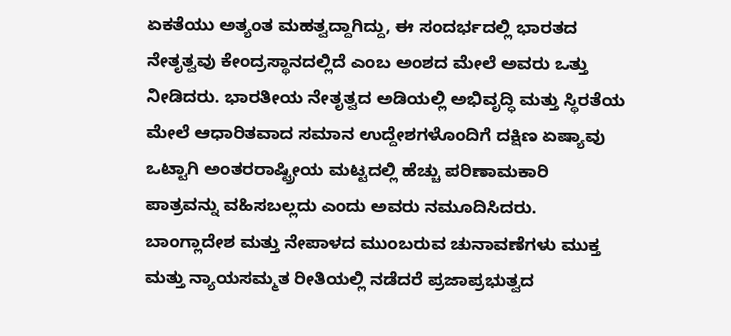ಏಕತೆಯು ಅತ್ಯಂತ ಮಹತ್ವದ್ದಾಗಿದ್ದು, ಈ ಸಂದರ್ಭದಲ್ಲಿ ಭಾರತದ ನೇತೃತ್ವವು ಕೇಂದ್ರಸ್ಥಾನದಲ್ಲಿದೆ ಎಂಬ ಅಂಶದ ಮೇಲೆ ಅವರು ಒತ್ತು ನೀಡಿದರು. ಭಾರತೀಯ ನೇತೃತ್ವದ ಅಡಿಯಲ್ಲಿ ಅಭಿವೃದ್ಧಿ ಮತ್ತು ಸ್ಥಿರತೆಯ ಮೇಲೆ ಆಧಾರಿತವಾದ ಸಮಾನ ಉದ್ದೇಶಗಳೊಂದಿಗೆ ದಕ್ಷಿಣ ಏಷ್ಯಾವು ಒಟ್ಟಾಗಿ ಅಂತರರಾಷ್ಟ್ರೀಯ ಮಟ್ಟದಲ್ಲಿ ಹೆಚ್ಚು ಪರಿಣಾಮಕಾರಿ ಪಾತ್ರವನ್ನು ವಹಿಸಬಲ್ಲದು ಎಂದು ಅವರು ನಮೂದಿಸಿದರು. ಬಾಂಗ್ಲಾದೇಶ ಮತ್ತು ನೇಪಾಳದ ಮುಂಬರುವ ಚುನಾವಣೆಗಳು ಮುಕ್ತ ಮತ್ತು ನ್ಯಾಯಸಮ್ಮತ ರೀತಿಯಲ್ಲಿ ನಡೆದರೆ ಪ್ರಜಾಪ್ರಭುತ್ವದ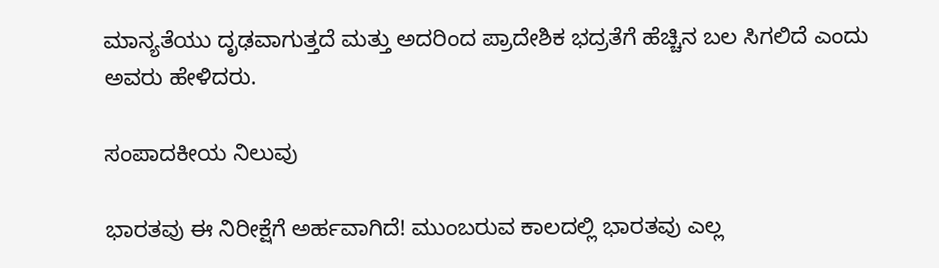ಮಾನ್ಯತೆಯು ದೃಢವಾಗುತ್ತದೆ ಮತ್ತು ಅದರಿಂದ ಪ್ರಾದೇಶಿಕ ಭದ್ರತೆಗೆ ಹೆಚ್ಚಿನ ಬಲ ಸಿಗಲಿದೆ ಎಂದು ಅವರು ಹೇಳಿದರು.

ಸಂಪಾದಕೀಯ ನಿಲುವು

ಭಾರತವು ಈ ನಿರೀಕ್ಷೆಗೆ ಅರ್ಹವಾಗಿದೆ! ಮುಂಬರುವ ಕಾಲದಲ್ಲಿ ಭಾರತವು ಎಲ್ಲ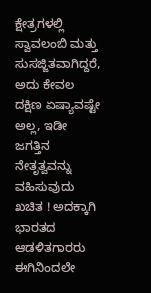ಕ್ಷೇತ್ರಗಳಲ್ಲಿ ಸ್ವಾವಲಂಬಿ ಮತ್ತು ಸುಸಜ್ಜಿತವಾಗಿದ್ದರೆ, ಅದು ಕೇವಲ ದಕ್ಷಿಣ ಏಷ್ಯಾವಷ್ಟೇ ಅಲ್ಲ, ಇಡೀ ಜಗತ್ತಿನ ನೇತೃತ್ವವನ್ನು ವಹಿಸುವುದು ಖಚಿತ ! ಅದಕ್ಕಾಗಿ ಭಾರತದ ಆಡಳಿತಗಾರರು ಈಗಿನಿಂದಲೇ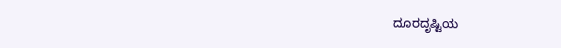ದೂರದೃಷ್ಟಿಯ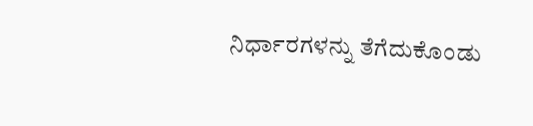ನಿರ್ಧಾರಗಳನ್ನು ತೆಗೆದುಕೊಂಡು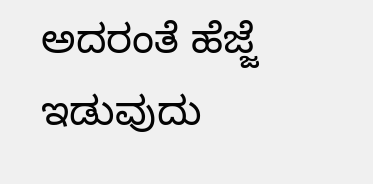ಅದರಂತೆ ಹೆಜ್ಜೆ ಇಡುವುದು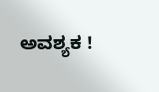ಅವಶ್ಯಕ !